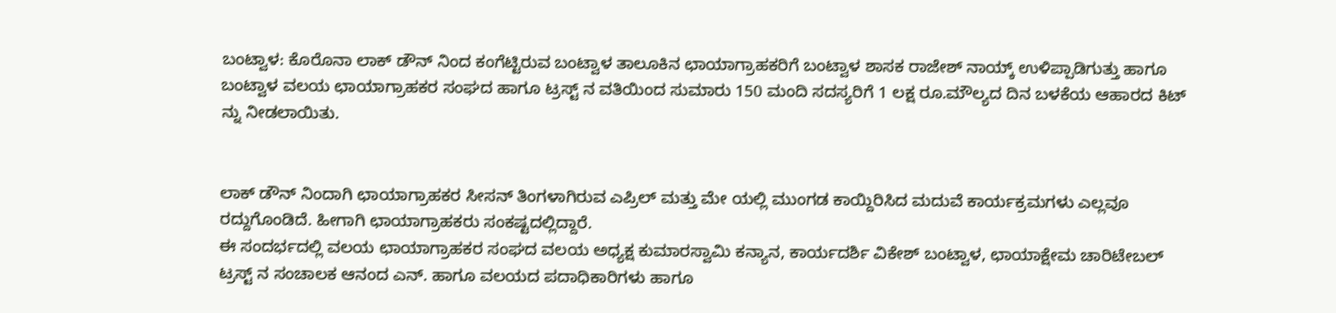ಬಂಟ್ವಾಳ: ಕೊರೊನಾ ಲಾಕ್ ಡೌನ್ ನಿಂದ ಕಂಗೆಟ್ಟಿರುವ ಬಂಟ್ವಾಳ ತಾಲೂಕಿನ ಛಾಯಾಗ್ರಾಹಕರಿಗೆ ಬಂಟ್ವಾಳ ಶಾಸಕ ರಾಜೇಶ್ ನಾಯ್ಕ್ ಉಳಿಪ್ಪಾಡಿಗುತ್ತು ಹಾಗೂ ಬಂಟ್ವಾಳ ವಲಯ ಛಾಯಾಗ್ರಾಹಕರ ಸಂಘದ ಹಾಗೂ ಟ್ರಸ್ಟ್ ನ ವತಿಯಿಂದ ಸುಮಾರು 150 ಮಂದಿ ಸದಸ್ಯರಿಗೆ 1 ಲಕ್ಷ ರೂ.ಮೌಲ್ಯದ ದಿನ ಬಳಕೆಯ ಆಹಾರದ ಕಿಟ್ ನ್ನು ನೀಡಲಾಯಿತು.


ಲಾಕ್ ಡೌನ್ ನಿಂದಾಗಿ ಛಾಯಾಗ್ರಾಹಕರ ಸೀಸನ್ ತಿಂಗಳಾಗಿರುವ ಎಪ್ರಿಲ್ ಮತ್ತು ಮೇ ಯಲ್ಲಿ ಮುಂಗಡ ಕಾಯ್ದಿರಿಸಿದ ಮದುವೆ ಕಾರ್ಯಕ್ರಮಗಳು ಎಲ್ಲವೂ ರದ್ದುಗೊಂಡಿದೆ. ಹೀಗಾಗಿ ಛಾಯಾಗ್ರಾಹಕರು ಸಂಕಷ್ಟದಲ್ಲಿದ್ದಾರೆ.
ಈ ಸಂದರ್ಭದಲ್ಲಿ ವಲಯ ಛಾಯಾಗ್ರಾಹಕರ ಸಂಘದ ವಲಯ ಅಧ್ಯಕ್ಷ ಕುಮಾರಸ್ವಾಮಿ ಕನ್ಯಾನ, ಕಾರ್ಯದರ್ಶಿ ವಿಕೇಶ್ ಬಂಟ್ವಾಳ, ಛಾಯಾಕ್ಷೇಮ ಚಾರಿಟೇಬಲ್ ಟ್ರಸ್ಟ್ ನ ಸಂಚಾಲಕ ಆನಂದ ಎನ್. ಹಾಗೂ ವಲಯದ ಪದಾಧಿಕಾರಿಗಳು ಹಾಗೂ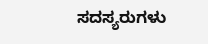ಸದಸ್ಯರುಗಳು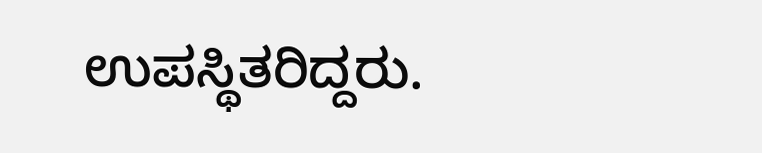ಉಪಸ್ಥಿತರಿದ್ದರು.